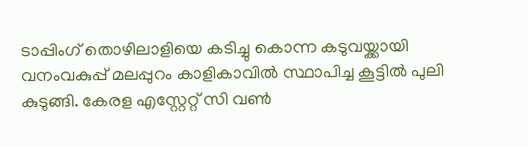ടാപ്പിംഗ് തൊഴിലാളിയെ കടിച്ചു കൊന്ന കടുവയ്ക്കായി വനംവകുപ്പ് മലപ്പുറം കാളികാവിൽ സ്ഥാപിച്ച കൂട്ടിൽ പുലി കുടുങ്ങി. കേരള എസ്റ്റേറ്റ് സി വൺ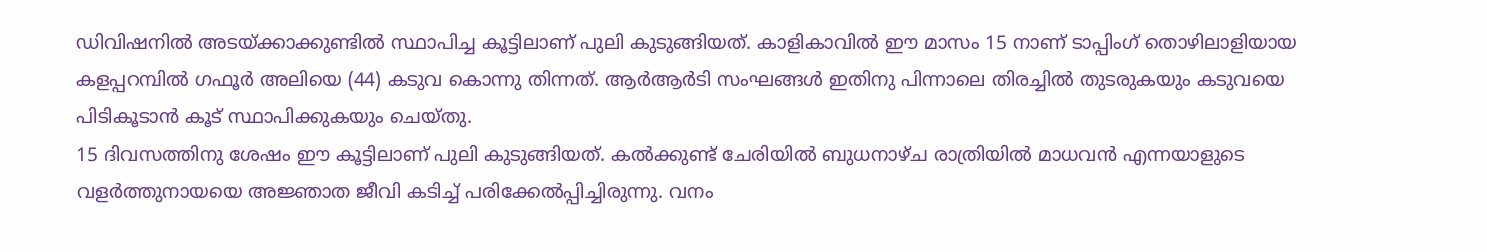ഡിവിഷനിൽ അടയ്ക്കാക്കുണ്ടിൽ സ്ഥാപിച്ച കൂട്ടിലാണ് പുലി കുടുങ്ങിയത്. കാളികാവിൽ ഈ മാസം 15 നാണ് ടാപ്പിംഗ് തൊഴിലാളിയായ കളപ്പറമ്പിൽ ഗഫൂർ അലിയെ (44) കടുവ കൊന്നു തിന്നത്. ആർആർടി സംഘങ്ങൾ ഇതിനു പിന്നാലെ തിരച്ചിൽ തുടരുകയും കടുവയെ പിടികൂടാൻ കൂട് സ്ഥാപിക്കുകയും ചെയ്തു.
15 ദിവസത്തിനു ശേഷം ഈ കൂട്ടിലാണ് പുലി കുടുങ്ങിയത്. കൽക്കുണ്ട് ചേരിയിൽ ബുധനാഴ്ച രാത്രിയിൽ മാധവൻ എന്നയാളുടെ വളർത്തുനായയെ അജ്ഞാത ജീവി കടിച്ച് പരിക്കേൽപ്പിച്ചിരുന്നു. വനം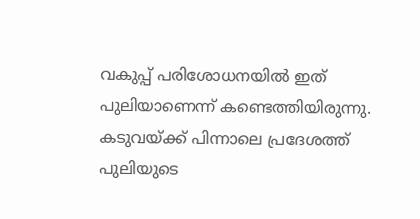വകുപ്പ് പരിശോധനയിൽ ഇത് പുലിയാണെന്ന് കണ്ടെത്തിയിരുന്നു. കടുവയ്ക്ക് പിന്നാലെ പ്രദേശത്ത് പുലിയുടെ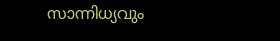സാന്നിധ്യവും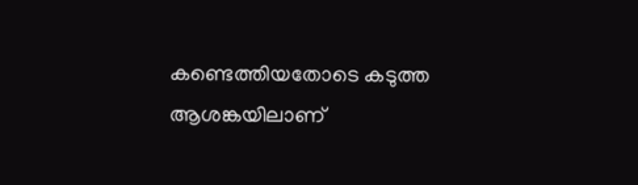കണ്ടെത്തിയതോടെ കടുത്ത ആശങ്കയിലാണ്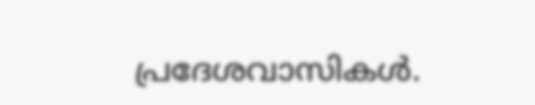പ്രദേശവാസികൾ.